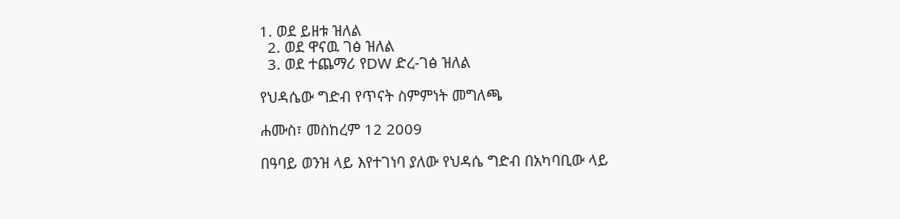1. ወደ ይዘቱ ዝለል
  2. ወደ ዋናዉ ገፅ ዝለል
  3. ወደ ተጨማሪ የDW ድረ-ገፅ ዝለል

የህዳሴው ግድብ የጥናት ስምምነት መግለጫ

ሐሙስ፣ መስከረም 12 2009

በዓባይ ወንዝ ላይ እየተገነባ ያለው የህዳሴ ግድብ በአካባቢው ላይ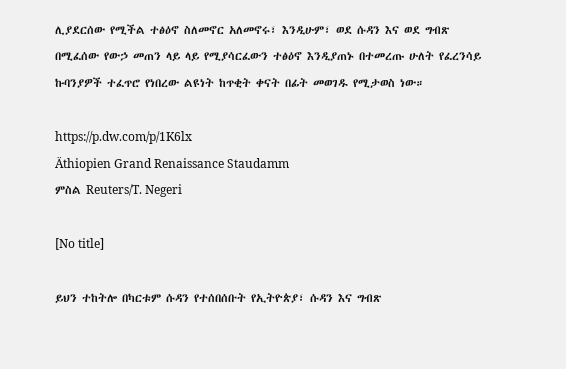ሊያደርሰው የሚችል ተፅዕኖ ስለመኖር አለመኖሩ፣ እንዲሁም፣ ወደ ሱዳን እና ወደ ግብጽ በሚፈሰው የውኃ መጠን ላይ ላይ የሚያሳርፈውን ተፅዕኖ እንዲያጠኑ በተመረጡ ሁለት የፈረንሳይ ኩባንያዎች ተፈጥሮ የነበረው ልዩነት ከጥቂት ቀናት በፊት መወገዱ የሚታወስ ነው።

https://p.dw.com/p/1K6lx
Äthiopien Grand Renaissance Staudamm
ምስል Reuters/T. Negeri

[No title]

ይህን ተከትሎ በካርቱም ሱዳን የተሰበሰቡት የኢትዮጵያ፣ ሱዳን እና ግብጽ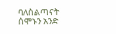ባለስልጣናት ሰሞኑን አንድ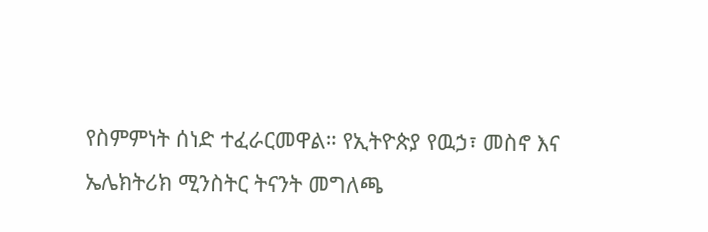የስምምነት ሰነድ ተፈራርመዋል። የኢትዮጵያ የዉኃ፣ መስኖ እና ኤሌክትሪክ ሚንስትር ትናንት መግለጫ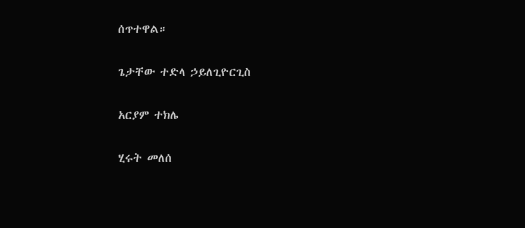ሰጥተዋል።

ጌታቸው ተድላ ኃይለጊዮርጊስ

አርያም ተክሌ

ሂሩት መለሰ